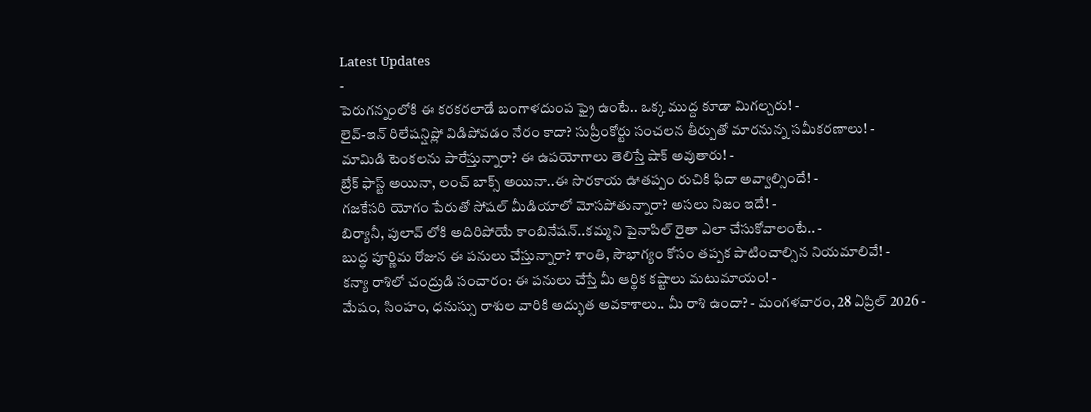Latest Updates
-
పెరుగన్నంలోకి ఈ కరకరలాడే బంగాళదుంప ఫ్రై ఉంటే.. ఒక్క ముద్ద కూడా మిగల్చరు! -
లైవ్-ఇన్ రిలేషన్షిప్లో విడిపోవడం నేరం కాదా? సుప్రీంకోర్టు సంచలన తీర్పుతో మారనున్న సమీకరణాలు! -
మామిడి టెంకలను పారేస్తున్నారా? ఈ ఉపయోగాలు తెలిస్తే షాక్ అవుతారు! -
బ్రేక్ ఫాస్ట్ అయినా, లంచ్ బాక్స్ అయినా..ఈ సొరకాయ ఊతప్పం రుచికి ఫిదా అవ్వాల్సిందే! -
గజకేసరి యోగం పేరుతో సోషల్ మీడియాలో మోసపోతున్నారా? అసలు నిజం ఇదే! -
బిర్యానీ, పులావ్ లోకి అదిరిపోయే కాంబినేషన్..కమ్మని పైనాపిల్ రైతా ఎలా చేసుకోవాలంటే.. -
బుద్ధ పూర్ణిమ రోజున ఈ పనులు చేస్తున్నారా? శాంతి, సౌభాగ్యం కోసం తప్పక పాటించాల్సిన నియమాలివే! -
కన్యా రాశిలో చంద్రుడి సంచారం: ఈ పనులు చేస్తే మీ ఆర్థిక కష్టాలు మటుమాయం! -
మేషం, సింహం, ధనుస్సు రాశుల వారికి అద్భుత అవకాశాలు.. మీ రాశి ఉందా? - మంగళవారం, 28 ఏప్రిల్ 2026 -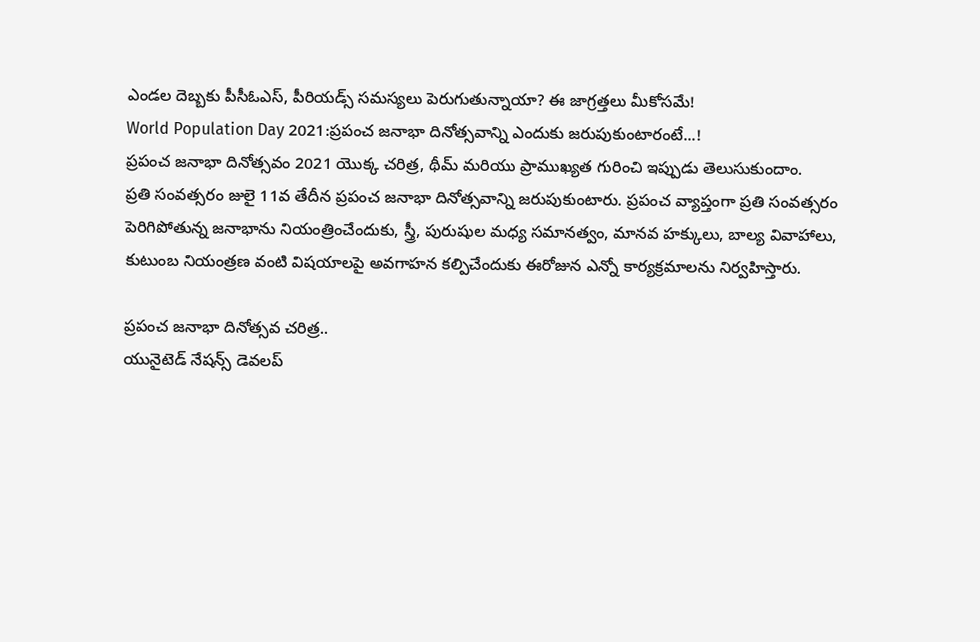ఎండల దెబ్బకు పీసీఓఎస్, పీరియడ్స్ సమస్యలు పెరుగుతున్నాయా? ఈ జాగ్రత్తలు మీకోసమే!
World Population Day 2021:ప్రపంచ జనాభా దినోత్సవాన్ని ఎందుకు జరుపుకుంటారంటే...!
ప్రపంచ జనాభా దినోత్సవం 2021 యొక్క చరిత్ర, థీమ్ మరియు ప్రాముఖ్యత గురించి ఇప్పుడు తెలుసుకుందాం.
ప్రతి సంవత్సరం జులై 11వ తేదీన ప్రపంచ జనాభా దినోత్సవాన్ని జరుపుకుంటారు. ప్రపంచ వ్యాప్తంగా ప్రతి సంవత్సరం పెరిగిపోతున్న జనాభాను నియంత్రించేందుకు, స్త్రీ, పురుషుల మధ్య సమానత్వం, మానవ హక్కులు, బాల్య వివాహాలు, కుటుంబ నియంత్రణ వంటి విషయాలపై అవగాహన కల్పిచేందుకు ఈరోజున ఎన్నో కార్యక్రమాలను నిర్వహిస్తారు.

ప్రపంచ జనాభా దినోత్సవ చరిత్ర..
యునైటెడ్ నేషన్స్ డెవలప్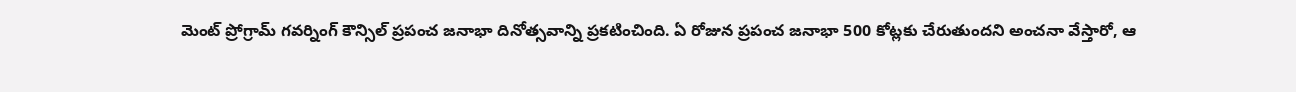మెంట్ ప్రోగ్రామ్ గవర్నింగ్ కౌన్సిల్ ప్రపంచ జనాభా దినోత్సవాన్ని ప్రకటించింది. ఏ రోజున ప్రపంచ జనాభా 500 కోట్లకు చేరుతుందని అంచనా వేస్తారో, ఆ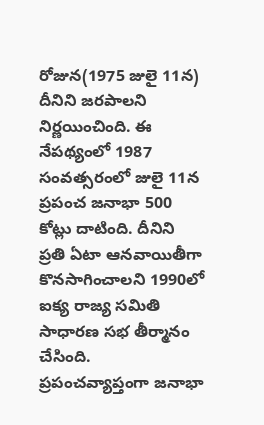రోజున(1975 జులై 11న) దీనిని జరపాలని నిర్ణయించింది. ఈ నేపథ్యంలో 1987 సంవత్సరంలో జులై 11న ప్రపంచ జనాభా 500 కోట్లు దాటింది. దీనిని ప్రతి ఏటా ఆనవాయితీగా కొనసాగించాలని 1990లో ఐక్య రాజ్య సమితి సాధారణ సభ తీర్మానం చేసింది. ప్రపంచవ్యాప్తంగా జనాభా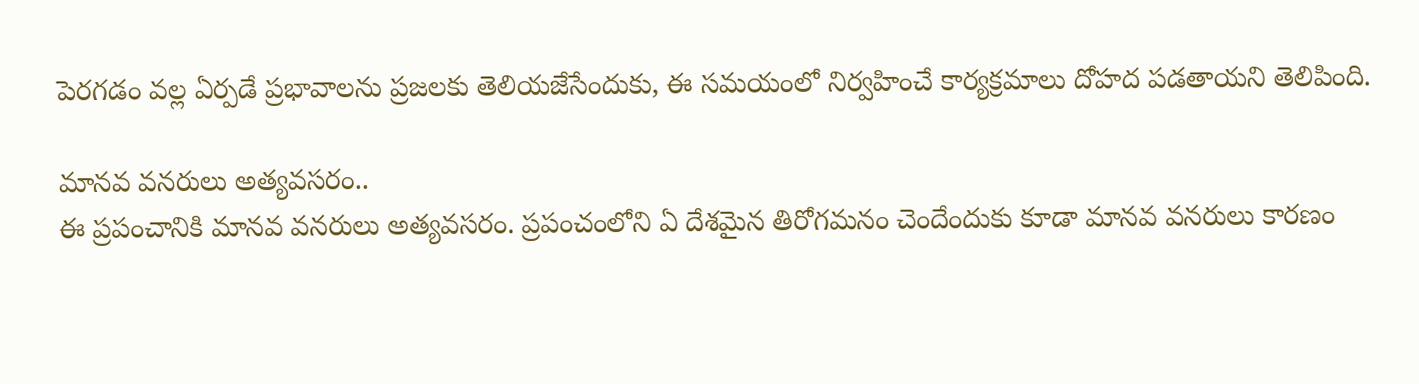పెరగడం వల్ల ఏర్పడే ప్రభావాలను ప్రజలకు తెలియజేసేందుకు, ఈ సమయంలో నిర్వహించే కార్యక్రమాలు దోహద పడతాయని తెలిపింది.

మానవ వనరులు అత్యవసరం..
ఈ ప్రపంచానికి మానవ వనరులు అత్యవసరం. ప్రపంచంలోని ఏ దేశమైన తిరోగమనం చెందేందుకు కూడా మానవ వనరులు కారణం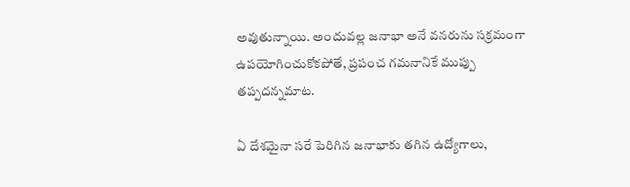అవుతున్నాయి. అందువల్ల జనాభా అనే వనరును సక్రమంగా ఉపయోగించుకోకపోతే, ప్రపంచ గమనానికే ముప్పు తప్పదన్నమాట.

ఏ దేశమైనా సరే పెరిగిన జనాభాకు తగిన ఉద్యోగాలు,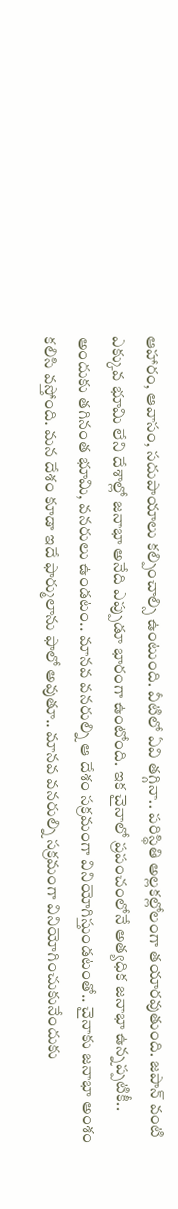ఆహారం, ఆవాసం, సదుపాయాలు కల్పించాల్సి ఉంటుంది. వీటిలో ఏవి తగ్గినా.. పరిస్థితి అల్లకల్లోలంగా తయారవుతుంది. జపాన్ వంటి ఎక్కువ భూమి లేని దేశాల్లో జనాభా అనేది ఎప్పుడూ భారంగా ఉంటోంది. ఇక చైనాలో ప్రపంచంలోనే అత్యధిక జనాభా ఉన్నప్పటికీ.. అందుకు తగినంత భూమి, వనరులు ఉండటం.. మానవ వనరుల్ని ఆ దేశం సక్రమంగా వినియోగిస్తుండటంతో.. చైనాకు జనాభా అంశం కలిసి వస్తోంది. మన దేశం కూడా ఇదే ఫార్ములాను ఫాలో అవుతూ.. మానవ వనరుల్ని సక్రమంగా వినియోగించుకునేందుకు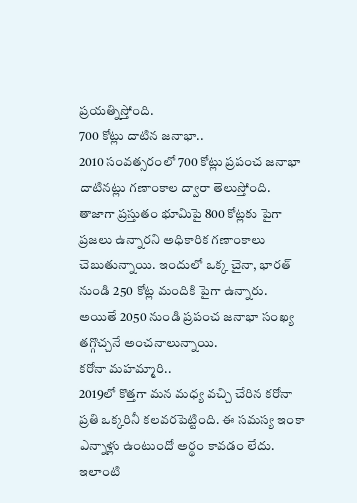ప్రయత్నిస్తోంది.
700 కోట్లు దాటిన జనాభా..
2010 సంవత్సరంలో 700 కోట్లు ప్రపంచ జనాభా దాటినట్లు గణాంకాల ద్వారా తెలుస్తోంది. తాజాగా ప్రస్తుతం భూమిపై 800 కోట్లకు పైగా ప్రజలు ఉన్నారని అధికారిక గణాంకాలు చెబుతున్నాయి. ఇందులో ఒక్క చైనా, భారత్ నుండి 250 కోట్ల మందికి పైగా ఉన్నారు. అయితే 2050 నుండి ప్రపంచ జనాభా సంఖ్య తగ్గొచ్చనే అంచనాలున్నాయి.
కరోనా మహమ్మారి..
2019లో కొత్తగా మన మధ్య వచ్చి చేరిన కరోనా ప్రతి ఒక్కరినీ కలవరపెట్టింది. ఈ సమస్య ఇంకా ఎన్నాళ్లు ఉంటుందో అర్థం కావడం లేదు. ఇలాంటి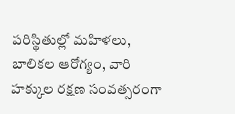పరిస్థితుల్లో మహిళలు, బాలికల ఆరోగ్యం, వారి హక్కుల రక్షణ సంవత్సరంగా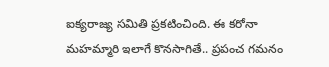ఐక్యరాజ్య సమితి ప్రకటించింది. ఈ కరోనా మహమ్మారి ఇలాగే కొనసాగితే.. ప్రపంచ గమనం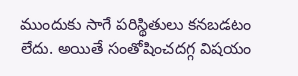ముందుకు సాగే పరిస్థితులు కనబడటం లేదు. అయితే సంతోషించదగ్గ విషయం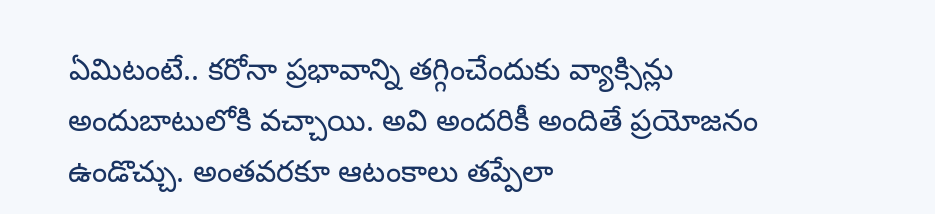ఏమిటంటే.. కరోనా ప్రభావాన్ని తగ్గించేందుకు వ్యాక్సిన్లు అందుబాటులోకి వచ్చాయి. అవి అందరికీ అందితే ప్రయోజనం ఉండొచ్చు. అంతవరకూ ఆటంకాలు తప్పేలా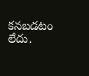కనబడటం లేదు.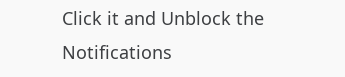Click it and Unblock the Notifications